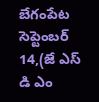బేగంపేట సెప్టెంబర్ 14,(జే ఎస్ డి ఎం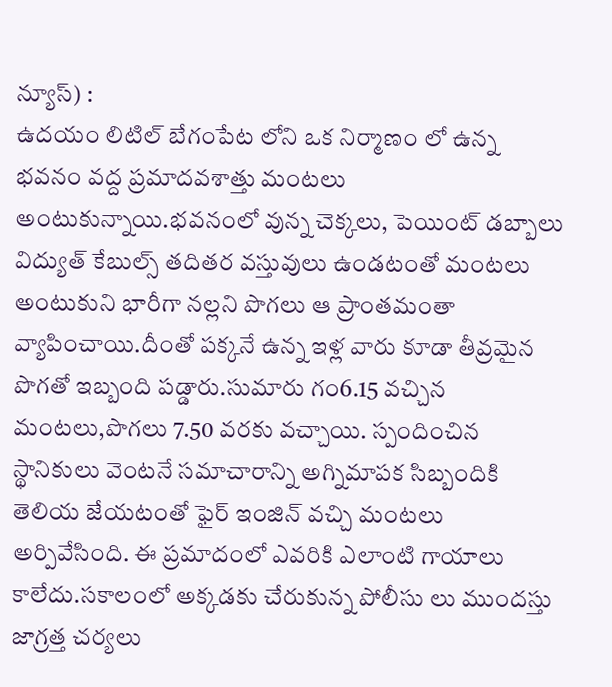న్యూస్) :
ఉదయం లిటిల్ బేగంపేట లోని ఒక నిర్మాణం లో ఉన్న భవనం వద్ద ప్రమాదవశాత్తు మంటలు అంటుకున్నాయి.భవనంలో వున్న చెక్కలు, పెయింట్ డబ్బాలు విద్యుత్ కేబుల్స్ తదితర వస్తువులు ఉండటంతో మంటలు అంటుకుని భారీగా నల్లని పొగలు ఆ ప్రాంతమంతా వ్యాపించాయి.దీంతో పక్కనే ఉన్న ఇళ్ల వారు కూడా తీవ్రమైన పొగతో ఇబ్బంది పడ్డారు.సుమారు గం6.15 వచ్చిన మంటలు,పొగలు 7.50 వరకు వచ్చాయి. స్పందించిన స్థానికులు వెంటనే సమాచారాన్ని అగ్నిమాపక సిబ్బందికి తెలియ జేయటంతో ఫైర్ ఇంజిన్ వచ్చి మంటలు అర్పివేసింది. ఈ ప్రమాదంలో ఎవరికి ఎలాంటి గాయాలు కాలేదు.సకాలంలో అక్కడకు చేరుకున్న పోలీసు లు ముందస్తు జాగ్రత్త చర్యలు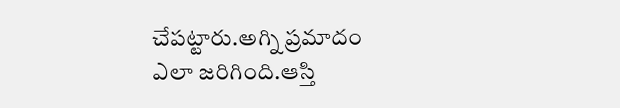చేపట్టారు.అగ్ని ప్రమాదం ఎలా జరిగింది.ఆస్తి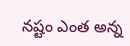నష్టం ఎంత అన్న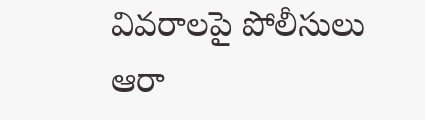వివరాలపై పోలీసులు ఆరా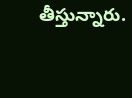తీస్తున్నారు.